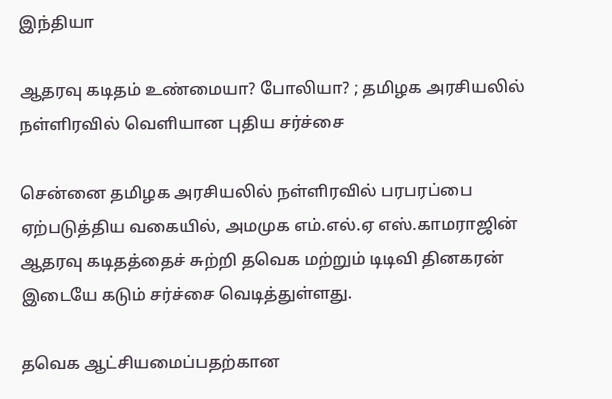இந்தியா

ஆதரவு கடிதம் உண்மையா? போலியா? ; தமிழக அரசியலில் நள்ளிரவில் வெளியான புதிய சர்ச்சை

சென்னை தமிழக அரசியலில் நள்ளிரவில் பரபரப்பை ஏற்படுத்திய வகையில், அமமுக எம்.எல்.ஏ எஸ்.காமராஜின் ஆதரவு கடிதத்தைச் சுற்றி தவெக மற்றும் டிடிவி தினகரன் இடையே கடும் சர்ச்சை வெடித்துள்ளது.

தவெக ஆட்சியமைப்பதற்கான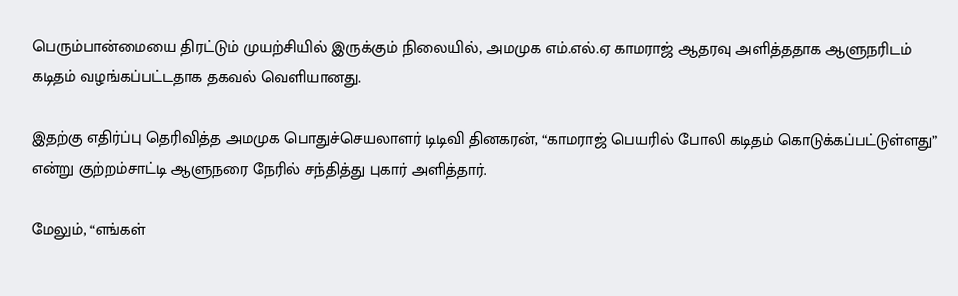பெரும்பான்மையை திரட்டும் முயற்சியில் இருக்கும் நிலையில், அமமுக எம்.எல்.ஏ காமராஜ் ஆதரவு அளித்ததாக ஆளுநரிடம் கடிதம் வழங்கப்பட்டதாக தகவல் வெளியானது.

இதற்கு எதிர்ப்பு தெரிவித்த அமமுக பொதுச்செயலாளர் டிடிவி தினகரன், “காமராஜ் பெயரில் போலி கடிதம் கொடுக்கப்பட்டுள்ளது” என்று குற்றம்சாட்டி ஆளுநரை நேரில் சந்தித்து புகார் அளித்தார்.

மேலும், “எங்கள்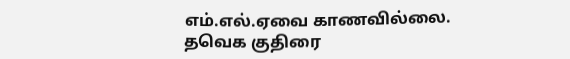எம்.எல்.ஏவை காணவில்லை. தவெக குதிரை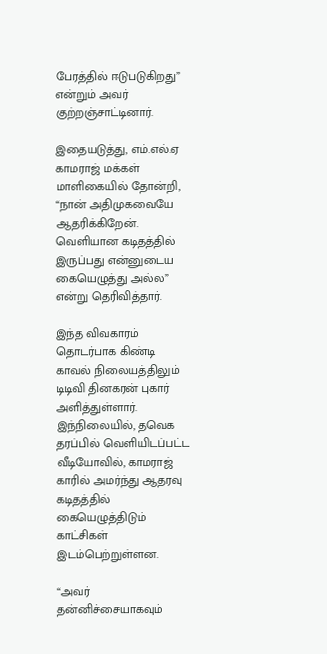பேரத்தில் ஈடுபடுகிறது” என்றும் அவர் குற்றஞ்சாட்டினார்.

இதையடுத்து, எம்.எல்.ஏ காமராஜ் மக்கள் மாளிகையில் தோன்றி, “நான் அதிமுகவையே ஆதரிக்கிறேன். வெளியான கடிதத்தில் இருப்பது என்னுடைய கையெழுத்து அல்ல” என்று தெரிவித்தார்.

இந்த விவகாரம் தொடர்பாக கிண்டி காவல் நிலையத்திலும் டிடிவி தினகரன் புகார் அளித்துள்ளார். இந்நிலையில், தவெக தரப்பில் வெளியிடப்பட்ட வீடியோவில், காமராஜ் காரில் அமர்ந்து ஆதரவு கடிதத்தில் கையெழுத்திடும் காட்சிகள் இடம்பெற்றுள்ளன.

“அவர் தன்னிச்சையாகவும்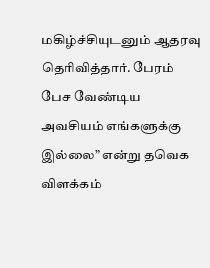மகிழ்ச்சியுடனும் ஆதரவு தெரிவித்தார். பேரம் பேச வேண்டிய அவசியம் எங்களுக்கு இல்லை” என்று தவெக விளக்கம்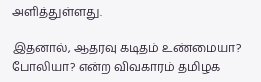அளித்துள்ளது.

இதனால், ஆதரவு கடிதம் உண்மையா? போலியா? என்ற விவகாரம் தமிழக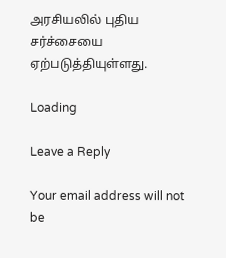அரசியலில் புதிய சர்ச்சையை ஏற்படுத்தியுள்ளது.

Loading

Leave a Reply

Your email address will not be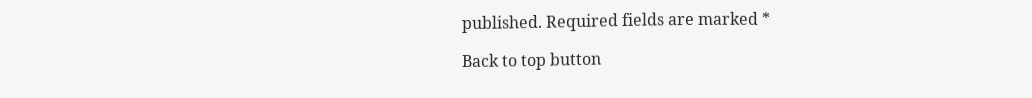published. Required fields are marked *

Back to top button